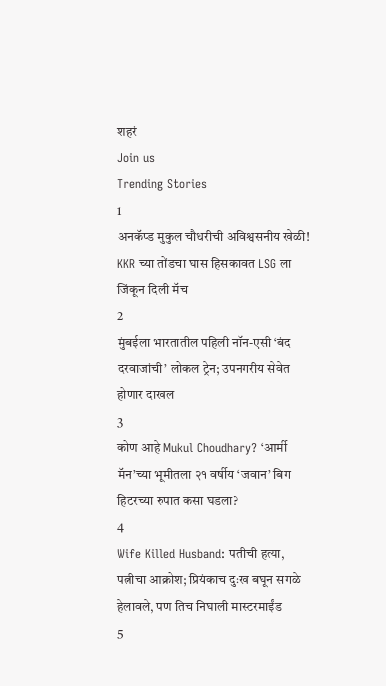शहरं
Join us
Trending Stories
1
अनकॅप्ड मुकुल चौधरीची अविश्वसनीय खेळी! KKR च्या तोंडचा घास हिसकावत LSG ला जिंकून दिली मॅच
2
मुंबईला भारतातील पहिली नॉन-एसी ‘बंद दरवाजांची’ लोकल ट्रेन; उपनगरीय सेवेत होणार दाखल
3
कोण आहे Mukul Choudhary? ‘आर्मी मॅन’च्या भूमीतला २१ वर्षीय ‘जवान’ बिग हिटरच्या रुपात कसा घडला?
4
Wife Killed Husband: पतीची हत्या, पत्नीचा आक्रोश; प्रियंकाच दुःख बघून सगळे हेलावले, पण तिच निघाली मास्टरमाईंड
5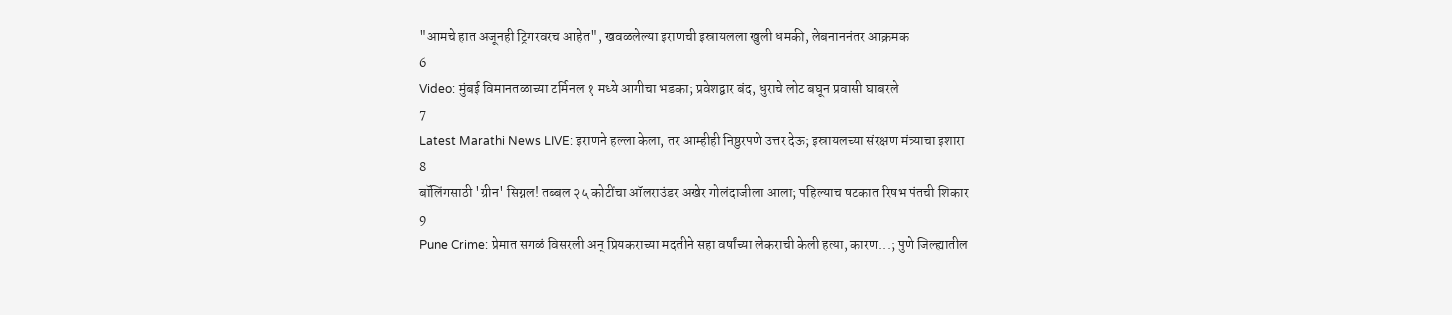"आमचे हात अजूनही ट्रिगरवरच आहेत", खवळलेल्या इराणची इस्रायलला खुली धमकी, लेबनाननंतर आक्रमक
6
Video: मुंबई विमानतळाच्या टर्मिनल १ मध्ये आगीचा भडका; प्रवेशद्वार बंद, धुराचे लोट बघून प्रवासी घाबरले
7
Latest Marathi News LIVE: इराणने हल्ला केला, तर आम्हीही निष्ठुरपणे उत्तर देऊ; इस्रायलच्या संरक्षण मंत्र्याचा इशारा
8
बॉलिंगसाठी 'ग्रीन' सिग्नल! तब्बल २५ कोटींचा ऑलराउंडर अखेर गोलंदाजीला आला; पहिल्याच षटकात रिषभ पंतची शिकार
9
Pune Crime: प्रेमात सगळं विसरली अन् प्रियकराच्या मदतीने सहा वर्षांच्या लेकराची केली हत्या, कारण...; पुणे जिल्ह्यातील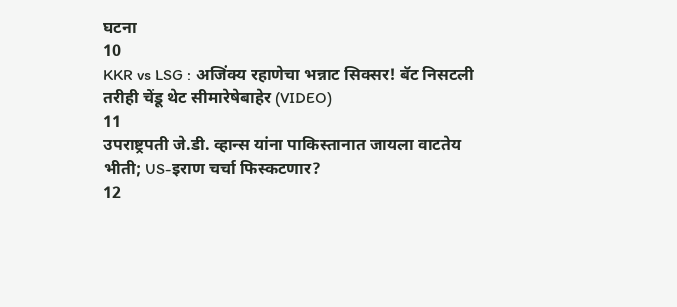घटना
10
KKR vs LSG : अजिंक्य रहाणेचा भन्नाट सिक्सर! बॅट निसटली तरीही चेंडू थेट सीमारेषेबाहेर (VIDEO)
11
उपराष्ट्रपती जे.डी. व्हान्स यांना पाकिस्तानात जायला वाटतेय भीती; US-इराण चर्चा फिस्कटणार?
12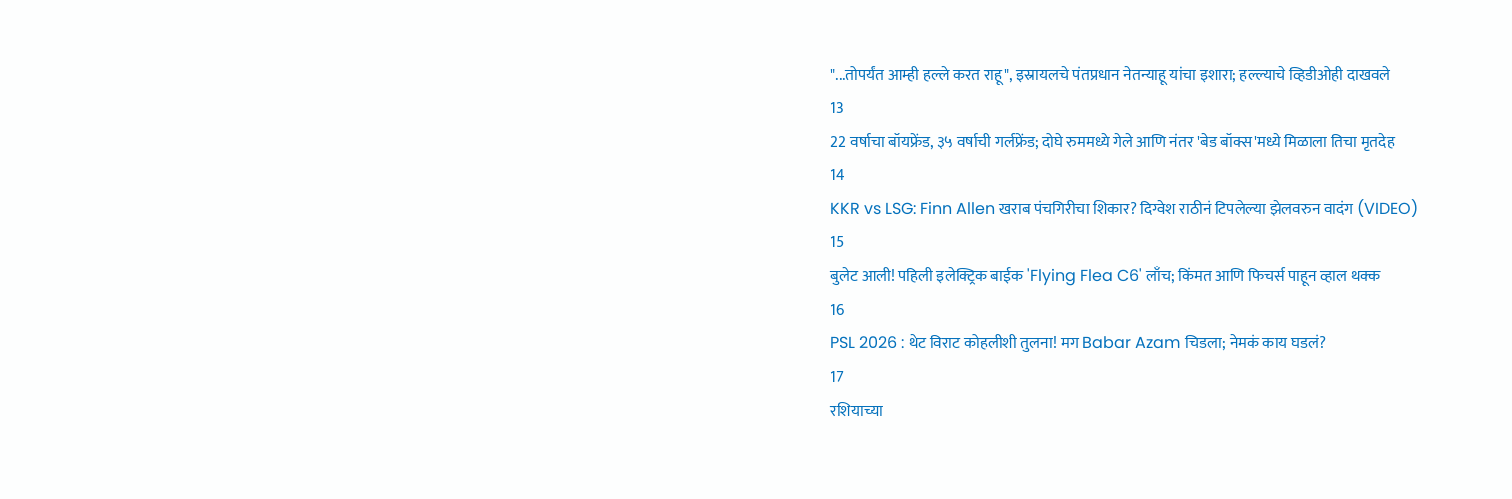"...तोपर्यंत आम्ही हल्ले करत राहू", इस्रायलचे पंतप्रधान नेतन्याहू यांचा इशारा; हल्ल्याचे व्हिडीओही दाखवले
13
22 वर्षाचा बॉयफ्रेंड, ३५ वर्षाची गर्लफ्रेंड; दोघे रुममध्ये गेले आणि नंतर 'बेड बॉक्स'मध्ये मिळाला तिचा मृतदेह
14
KKR vs LSG: Finn Allen खराब पंचगिरीचा शिकार? दिग्वेश राठीनं टिपलेल्या झेलवरुन वादंग (VIDEO)
15
बुलेट आली! पहिली इलेक्ट्रिक बाईक 'Flying Flea C6' लाँच; किंमत आणि फिचर्स पाहून व्हाल थक्क
16
PSL 2026 : थेट विराट कोहलीशी तुलना! मग Babar Azam चिडला; नेमकं काय घडलं?
17
रशियाच्या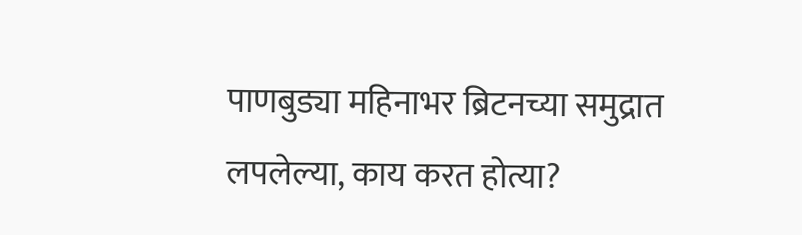पाणबुड्या महिनाभर ब्रिटनच्या समुद्रात लपलेल्या, काय करत होत्या?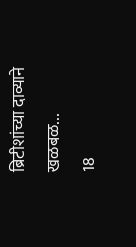ब्रिटीशांच्या दाव्याने खळबळ...
18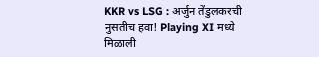KKR vs LSG : अर्जुन तेंडुलकरची नुसतीच हवा! Playing XI मध्ये मिळाली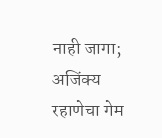नाही जागा; अजिंक्य रहाणेचा गेम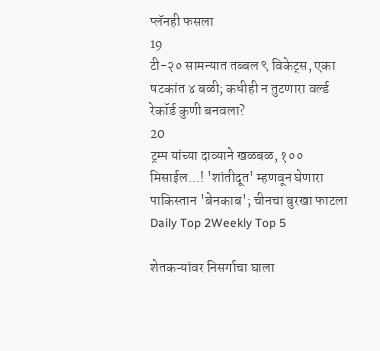प्लॅनही फसला
19
टी-२० सामन्यात तब्बल ९ विकेट्स, एका षटकांत ४ बळी; कधीही न तुटणारा वर्ल्ड रेकॉर्ड कुणी बनवला?
20
ट्रम्प यांच्या दाव्याने खळबळ, १०० मिसाईल...! 'शांतीदूत' म्हणवून घेणारा पाकिस्तान 'बेनकाब'; चीनचा बुरखा फाटला
Daily Top 2Weekly Top 5

शेतकऱ्यांवर निसर्गाचा घाला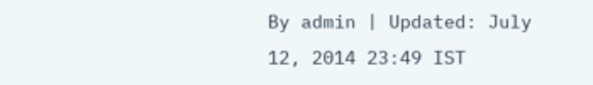By admin | Updated: July 12, 2014 23:49 IST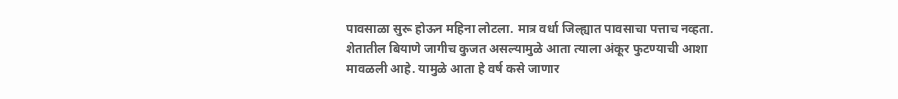पावसाळा सुरू होऊन महिना लोटला. मात्र वर्धा जिल्ह्यात पावसाचा पत्ताच नव्हता. शेतातील बियाणे जागीच कुजत असल्यामुळे आता त्याला अंकूर फुटण्याची आशा मावळली आहे. यामुळे आता हे वर्ष कसे जाणार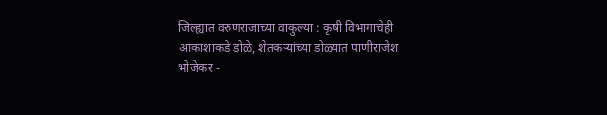जिल्ह्यात वरुणराजाच्या वाकुल्या : कृषी विभागाचेही आकाशाकडे डोळे, शेतकऱ्यांच्या डोळ्यात पाणीराजेश भोजेकर -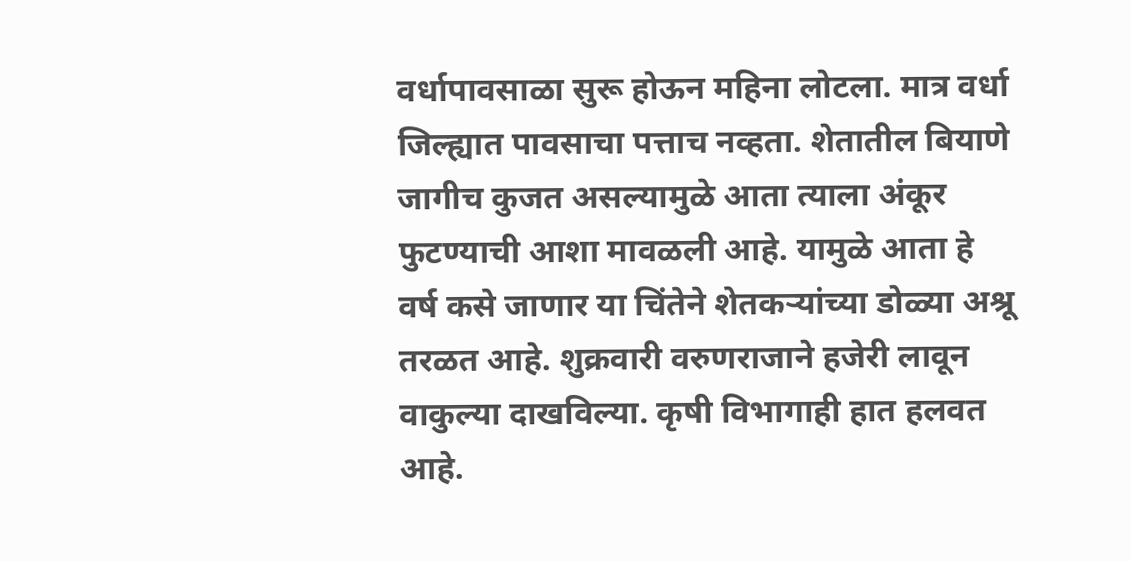वर्धापावसाळा सुरू होऊन महिना लोटला. मात्र वर्धा जिल्ह्यात पावसाचा पत्ताच नव्हता. शेतातील बियाणे जागीच कुजत असल्यामुळे आता त्याला अंकूर फुटण्याची आशा मावळली आहे. यामुळे आता हे वर्ष कसे जाणार या चिंतेने शेतकऱ्यांच्या डोळ्या अश्रू तरळत आहे. शुक्रवारी वरुणराजाने हजेरी लावून वाकुल्या दाखविल्या. कृषी विभागाही हात हलवत आहे.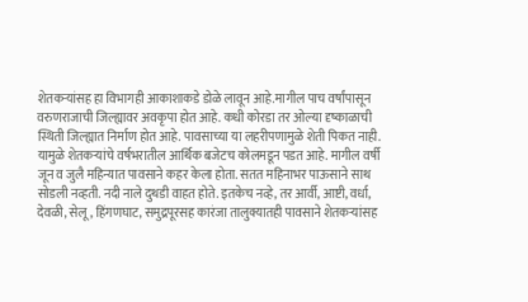शेतकऱ्यांसह हा विभागही आकाशाकडे डोळे लावून आहे.मागील पाच वर्षांपासून वरुणराजाची जिल्ह्यावर अवकृपा होत आहे. कधी कोरडा तर ओल्या दृष्काळाची स्थिती जिल्ह्यात निर्माण होत आहे. पावसाच्या या लहरीपणामुळे शेती पिकत नाही. यामुळे शेतकऱ्यांचे वर्षभरातील आर्थिक बजेटच कोलमडून पडत आहे. मागील वर्षी जून व जुलै महिन्यात पावसाने कहर केला होता. सतत महिनाभर पाऊसाने साथ सोडली नव्हती. नदी नाले दुथडी वाहत होते. इतकेच नव्हे, तर आर्वी, आष्टी, वर्धा, देवळी, सेलू, हिंगणघाट, समुद्रपूरसह कारंजा तालुक्यातही पावसाने शेतकऱ्यांसह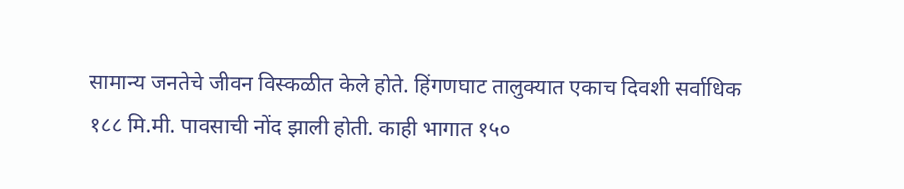सामान्य जनतेचे जीवन विस्कळीत केले होते. हिंगणघाट तालुक्यात एकाच दिवशी सर्वाधिक १८८ मि.मी. पावसाची नोंद झाली होती. काही भागात १५०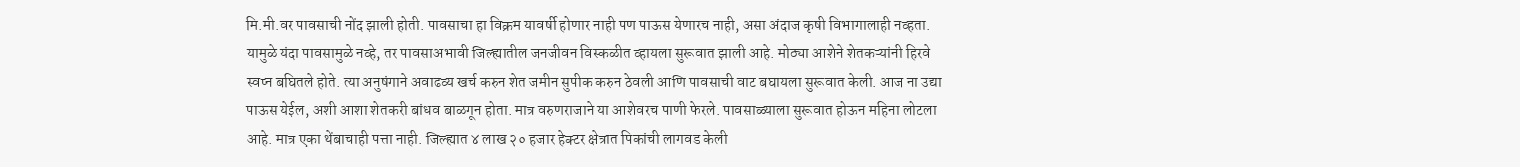मि.मी.वर पावसाची नोंद झाली होती. पावसाचा हा विक्रम यावर्षी होणार नाही पण पाऊस येणारच नाही, असा अंदाज कृषी विभागालाही नव्हता. यामुळे यंदा पावसामुळे नव्हे, तर पावसाअभावी जिल्ह्यातील जनजीवन विस्कळीत व्हायला सुरूवात झाली आहे. मोठ्या आशेने शेतकऱ्यांनी हिरवे स्वप्न बघितले होते. त्या अनुषंगाने अवाढव्य खर्च करुन शेत जमीन सुपीक करुन ठेवली आणि पावसाची वाट बघायला सुरूवात केली. आज ना उद्या पाऊस येईल, अशी आशा शेतकरी बांधव बाळगून होता. मात्र वरुणराजाने या आशेवरच पाणी फेरले. पावसाळ्याला सुरूवात होऊन महिना लोटला आहे. मात्र एका थेंबाचाही पत्ता नाही. जिल्ह्यात ४ लाख २० हजार हेक्टर क्षेत्रात पिकांची लागवड केली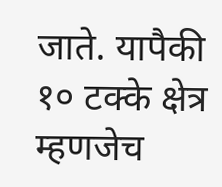जाते. यापैकी १० टक्के क्षेत्र म्हणजेच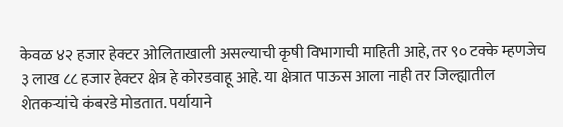केवळ ४२ हजार हेक्टर ओलिताखाली असल्याची कृषी विभागाची माहिती आहे, तर ९० टक्के म्हणजेच ३ लाख ८८ हजार हेक्टर क्षेत्र हे कोरडवाहू आहे. या क्षेत्रात पाऊस आला नाही तर जिल्ह्यातील शेतकऱ्यांचे कंबरडे मोडतात. पर्यायाने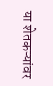या शेतकऱ्यांवर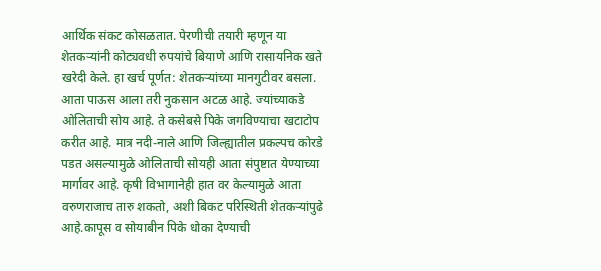आर्थिक संकट कोसळतात. पेरणीची तयारी म्हणून या शेतकऱ्यांनी कोट्यवधी रुपयांचे बियाणे आणि रासायनिक खते खरेदी केले. हा खर्च पूर्णत: शेतकऱ्यांच्या मानगुटीवर बसला. आता पाऊस आला तरी नुकसान अटळ आहे. ज्यांच्याकडे ओलिताची सोय आहे. ते कसेबसे पिके जगविण्याचा खटाटोप करीत आहे. मात्र नदी-नाले आणि जिल्ह्यातील प्रकल्पच कोरडे पडत असल्यामुळे ओलिताची सोयही आता संपुष्टात येण्याच्या मार्गावर आहे. कृषी विभागानेही हात वर केल्यामुळे आता वरुणराजाच तारु शकतो, अशी बिकट परिस्थिती शेतकऱ्यांपुढे आहे.कापूस व सोयाबीन पिके धोका देण्याची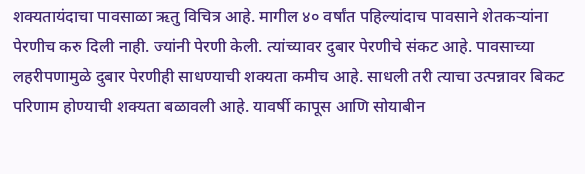शक्यतायंदाचा पावसाळा ऋतु विचित्र आहे. मागील ४० वर्षांत पहिल्यांदाच पावसाने शेतकऱ्यांना पेरणीच करु दिली नाही. ज्यांनी पेरणी केली. त्यांच्यावर दुबार पेरणीचे संकट आहे. पावसाच्या लहरीपणामुळे दुबार पेरणीही साधण्याची शक्यता कमीच आहे. साधली तरी त्याचा उत्पन्नावर बिकट परिणाम होण्याची शक्यता बळावली आहे. यावर्षी कापूस आणि सोयाबीन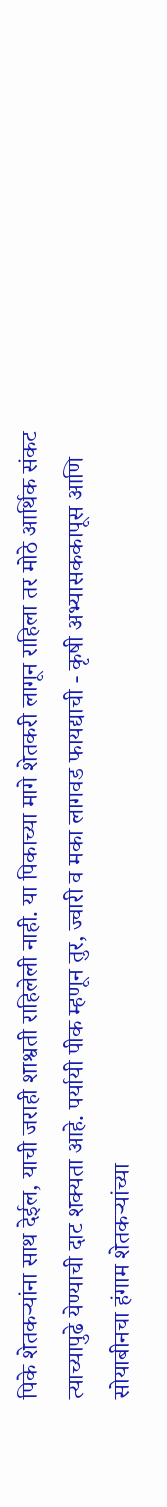पिके शेतकऱ्यांना साथ देईल, याची जराही शाश्वती राहिलेली नाही. या पिकाच्या मागे शेतकरी लागून राहिला तर मोठे आर्थिक संकट त्याच्यापुढे येण्याची दाट शक्यता आहे. पर्यायी पीक म्हणून तुर, ज्वारी व मका लागवड फायद्याची - कृषी अभ्यासककापूस आणि सोयाबीनचा हंगाम शेतकऱ्यांच्या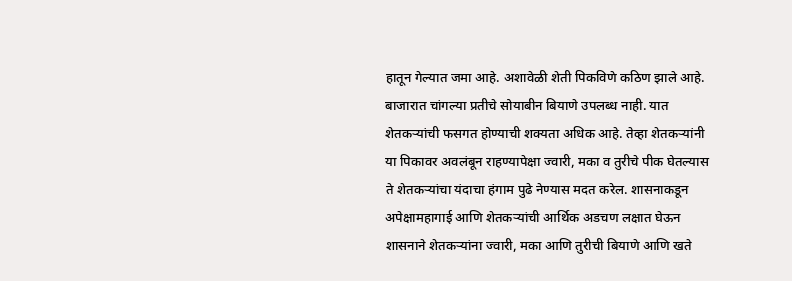हातून गेल्यात जमा आहे. अशावेळी शेती पिकविणे कठिण झाले आहे. बाजारात चांगल्या प्रतीचे सोयाबीन बियाणे उपलब्ध नाही. यात शेतकऱ्यांची फसगत होण्याची शक्यता अधिक आहे. तेव्हा शेतकऱ्यांनी या पिकावर अवलंबून राहण्यापेक्षा ज्वारी, मका व तुरीचे पीक घेतल्यास ते शेतकऱ्यांचा यंदाचा हंगाम पुढे नेण्यास मदत करेल. शासनाकडून अपेक्षामहागाई आणि शेतकऱ्यांची आर्थिक अडचण लक्षात घेऊन शासनाने शेतकऱ्यांना ज्वारी, मका आणि तुरीची बियाणे आणि खते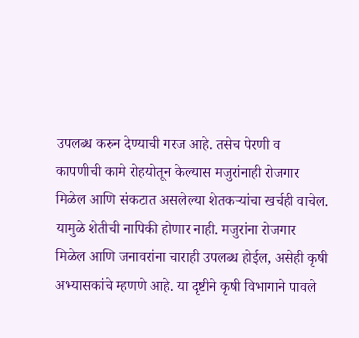उपलब्ध करुन देण्याची गरज आहे. तसेच पेरणी व कापणीची कामे रोहयोतून केल्यास मजुरांनाही रोजगार मिळेल आणि संकटात असलेल्या शेतकऱ्यांचा खर्चही वाचेल. यामुळे शेतीची नापिकी होणार नाही. मजुरांना रोजगार मिळेल आणि जनावरांना चाराही उपलब्ध होईल, असेही कृषी अभ्यासकांचे म्हणणे आहे. या दृष्टीने कृषी विभागाने पावले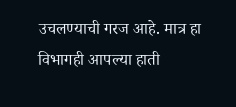उचलण्याची गरज आहे. मात्र हा विभागही आपल्या हाती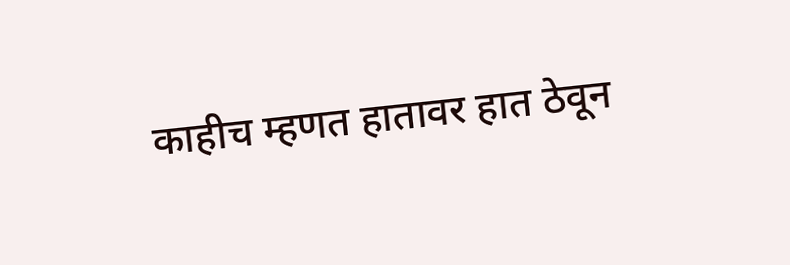काहीच म्हणत हातावर हात ठेवून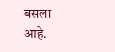बसला आहे.